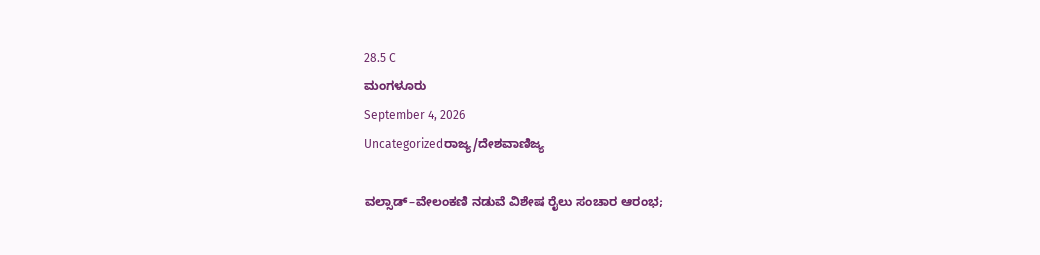28.5 C
ಮಂಗಳೂರು
September 4, 2026
Uncategorizedರಾಜ್ಯ/ದೇಶವಾಣಿಜ್ಯ

ವಲ್ಸಾಡ್–ವೇಲಂಕಣಿ ನಡುವೆ ವಿಶೇಷ ರೈಲು ಸಂಚಾರ ಆರಂಭ;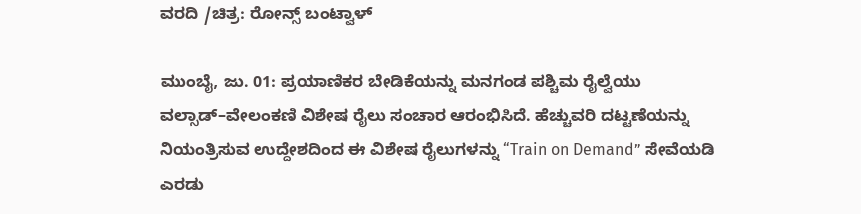ವರದಿ /ಚಿತ್ರ: ರೋನ್ಸ್ ಬಂಟ್ವಾಳ್

ಮುಂಬೈ, ಜು. 01: ಪ್ರಯಾಣಿಕರ ಬೇಡಿಕೆಯನ್ನು ಮನಗಂಡ ಪಶ್ಚಿಮ ರೈಲ್ವೆಯು ವಲ್ಸಾಡ್–ವೇಲಂಕಣಿ ವಿಶೇಷ ರೈಲು ಸಂಚಾರ ಆರಂಭಿಸಿದೆ. ಹೆಚ್ಚುವರಿ ದಟ್ಟಣೆಯನ್ನು ನಿಯಂತ್ರಿಸುವ ಉದ್ದೇಶದಿಂದ ಈ ವಿಶೇಷ ರೈಲುಗಳನ್ನು “Train on Demand” ಸೇವೆಯಡಿ ಎರಡು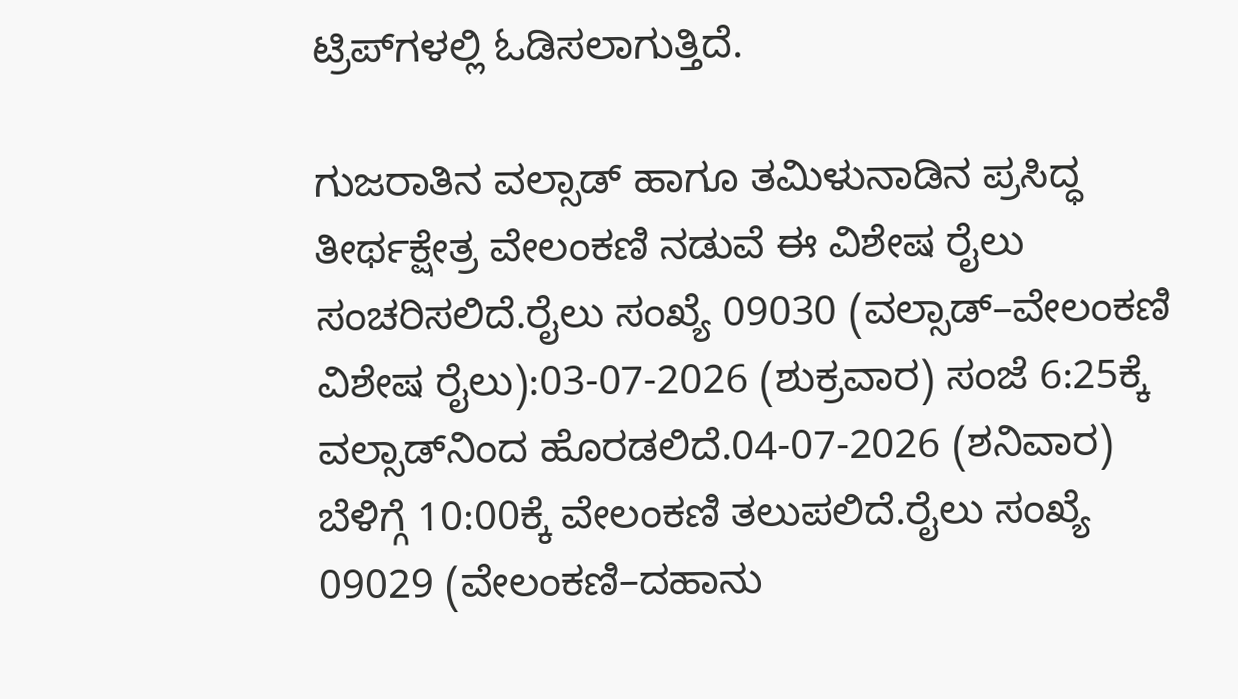ಟ್ರಿಪ್‌ಗಳಲ್ಲಿ ಓಡಿಸಲಾಗುತ್ತಿದೆ.

ಗುಜರಾತಿನ ವಲ್ಸಾಡ್ ಹಾಗೂ ತಮಿಳುನಾಡಿನ ಪ್ರಸಿದ್ಧ ತೀರ್ಥಕ್ಷೇತ್ರ ವೇಲಂಕಣಿ ನಡುವೆ ಈ ವಿಶೇಷ ರೈಲು ಸಂಚರಿಸಲಿದೆ.ರೈಲು ಸಂಖ್ಯೆ 09030 (ವಲ್ಸಾಡ್–ವೇಲಂಕಣಿ ವಿಶೇಷ ರೈಲು):03-07-2026 (ಶುಕ್ರವಾರ) ಸಂಜೆ 6:25ಕ್ಕೆ ವಲ್ಸಾಡ್‌ನಿಂದ ಹೊರಡಲಿದೆ.04-07-2026 (ಶನಿವಾರ) ಬೆಳಿಗ್ಗೆ 10:00ಕ್ಕೆ ವೇಲಂಕಣಿ ತಲುಪಲಿದೆ.ರೈಲು ಸಂಖ್ಯೆ 09029 (ವೇಲಂಕಣಿ–ದಹಾನು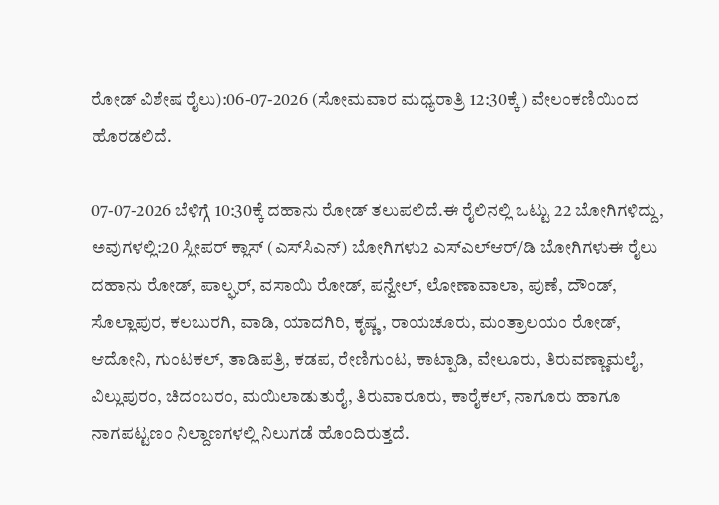ರೋಡ್ ವಿಶೇಷ ರೈಲು):06-07-2026 (ಸೋಮವಾರ ಮಧ್ಯರಾತ್ರಿ 12:30ಕ್ಕೆ) ವೇಲಂಕಣಿಯಿಂದ ಹೊರಡಲಿದೆ.

07-07-2026 ಬೆಳಿಗ್ಗೆ 10:30ಕ್ಕೆ ದಹಾನು ರೋಡ್ ತಲುಪಲಿದೆ.ಈ ರೈಲಿನಲ್ಲಿ ಒಟ್ಟು 22 ಬೋಗಿಗಳಿದ್ದು, ಅವುಗಳಲ್ಲಿ:20 ಸ್ಲೀಪರ್ ಕ್ಲಾಸ್ (ಎಸ್‌ಸಿಎನ್) ಬೋಗಿಗಳು2 ಎಸ್‌ಎಲ್‌ಆರ್/ಡಿ ಬೋಗಿಗಳುಈ ರೈಲು ದಹಾನು ರೋಡ್, ಪಾಲ್ಘರ್, ವಸಾಯಿ ರೋಡ್, ಪನ್ವೇಲ್, ಲೋಣಾವಾಲಾ, ಪುಣೆ, ದೌಂಡ್, ಸೊಲ್ಲಾಪುರ, ಕಲಬುರಗಿ, ವಾಡಿ, ಯಾದಗಿರಿ, ಕೃಷ್ಣ, ರಾಯಚೂರು, ಮಂತ್ರಾಲಯಂ ರೋಡ್, ಆದೋನಿ, ಗುಂಟಕಲ್, ತಾಡಿಪತ್ರಿ, ಕಡಪ, ರೇಣಿಗುಂಟ, ಕಾಟ್ಪಾಡಿ, ವೇಲೂರು, ತಿರುವಣ್ಣಾಮಲೈ, ವಿಲ್ಲುಪುರಂ, ಚಿದಂಬರಂ, ಮಯಿಲಾಡುತುರೈ, ತಿರುವಾರೂರು, ಕಾರೈಕಲ್, ನಾಗೂರು ಹಾಗೂ ನಾಗಪಟ್ಟಣಂ ನಿಲ್ದಾಣಗಳಲ್ಲಿ ನಿಲುಗಡೆ ಹೊಂದಿರುತ್ತದೆ.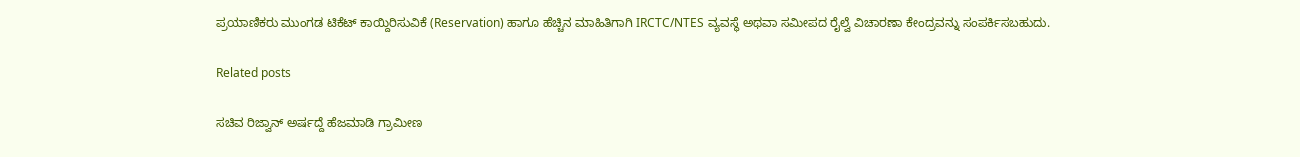ಪ್ರಯಾಣಿಕರು ಮುಂಗಡ ಟಿಕೆಟ್ ಕಾಯ್ದಿರಿಸುವಿಕೆ (Reservation) ಹಾಗೂ ಹೆಚ್ಚಿನ ಮಾಹಿತಿಗಾಗಿ IRCTC/NTES ವ್ಯವಸ್ಥೆ ಅಥವಾ ಸಮೀಪದ ರೈಲ್ವೆ ವಿಚಾರಣಾ ಕೇಂದ್ರವನ್ನು ಸಂಪರ್ಕಿಸಬಹುದು.

Related posts

ಸಚಿವ ರಿಜ್ವಾನ್ ಅರ್ಷದ್ದೆ ಹೆಜಮಾಡಿ ಗ್ರಾಮೀಣ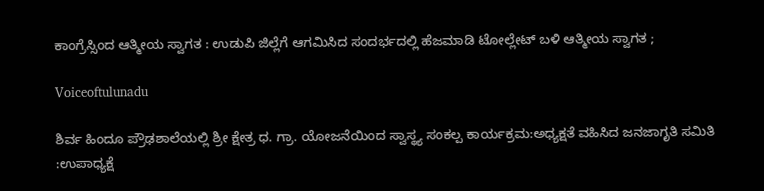ಕಾಂಗ್ರೆಸ್ಸಿಂದ ಆತ್ಮೀಯ ಸ್ವಾಗತ : ಉಡುಪಿ ಜಿಲ್ಲೆಗೆ ಆಗಮಿಸಿದ ಸಂದರ್ಭದಲ್ಲಿ ಹೆಜಮಾಡಿ ಟೋಲ್ಲೇಟ್ ಬಳಿ ಆತ್ಮೀಯ ಸ್ವಾಗತ ;

Voiceoftulunadu

ಶಿರ್ವ ಹಿಂದೂ ಪ್ರೌಢಶಾಲೆಯಲ್ಲಿ ಶ್ರೀ ಕ್ಷೇತ್ರ ಧ. ಗ್ರಾ. ಯೋಜನೆಯಿಂದ ಸ್ವಾಸ್ಥ್ಯ ಸಂಕಲ್ಪ ಕಾರ್ಯಕ್ರಮ:ಅಧ್ಯಕ್ಷತೆ ವಹಿಸಿದ ಜನಜಾಗೃತಿ ಸಮಿತಿ :ಉಪಾಧ್ಯಕ್ಷೆ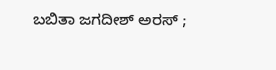ಬಬಿತಾ ಜಗದೀಶ್ ಅರಸ್ ;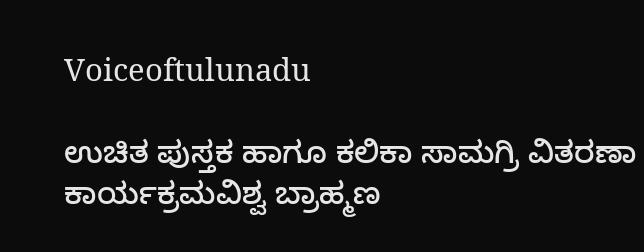Voiceoftulunadu

ಉಚಿತ ಪುಸ್ತಕ ಹಾಗೂ ಕಲಿಕಾ ಸಾಮಗ್ರಿ ವಿತರಣಾ ಕಾರ್ಯಕ್ರಮವಿಶ್ವ ಬ್ರಾಹ್ಮಣ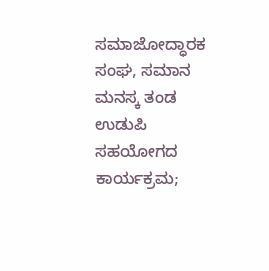ಸಮಾಜೋದ್ಧಾರಕ ಸಂಘ, ಸಮಾನ ಮನಸ್ಕ ತಂಡ ಉಡುಪಿ ಸಹಯೋಗದ ಕಾರ್ಯಕ್ರಮ;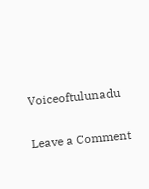Voiceoftulunadu

Leave a Comment